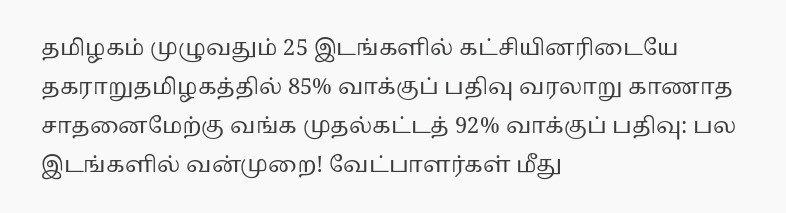தமிழகம் முழுவதும் 25 இடங்களில் கட்சியினரிடையே தகராறுதமிழகத்தில் 85% வாக்குப் பதிவு வரலாறு காணாத சாதனைமேற்கு வங்க முதல்கட்டத் 92% வாக்குப் பதிவு: பல இடங்களில் வன்முறை! வேட்பாளர்கள் மீது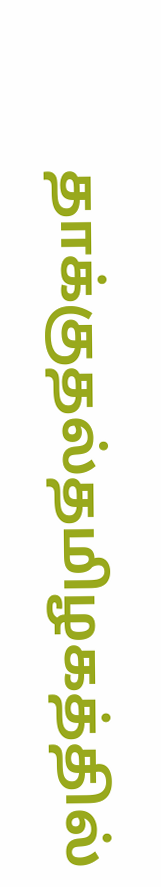தாக்குதல்தமிழகத்தில்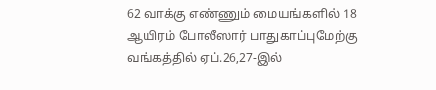62 வாக்கு எண்ணும் மையங்களில் 18 ஆயிரம் போலீஸார் பாதுகாப்புமேற்கு வங்கத்தில் ஏப்.26,27-இல்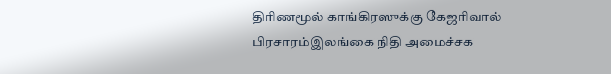திரிணமூல் காங்கிரஸுக்கு கேஜரிவால் பிரசாரம்இலங்கை நிதி அமைச்சக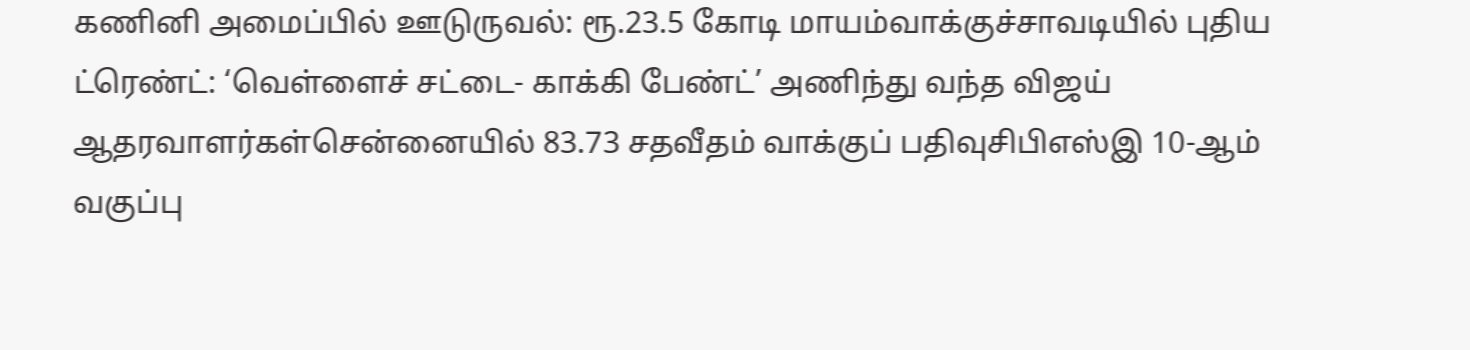கணினி அமைப்பில் ஊடுருவல்: ரூ.23.5 கோடி மாயம்வாக்குச்சாவடியில் புதிய ட்ரெண்ட்: ‘வெள்ளைச் சட்டை- காக்கி பேண்ட்’ அணிந்து வந்த விஜய் ஆதரவாளர்கள்சென்னையில் 83.73 சதவீதம் வாக்குப் பதிவுசிபிஎஸ்இ 10-ஆம் வகுப்பு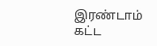இரண்டாம் கட்ட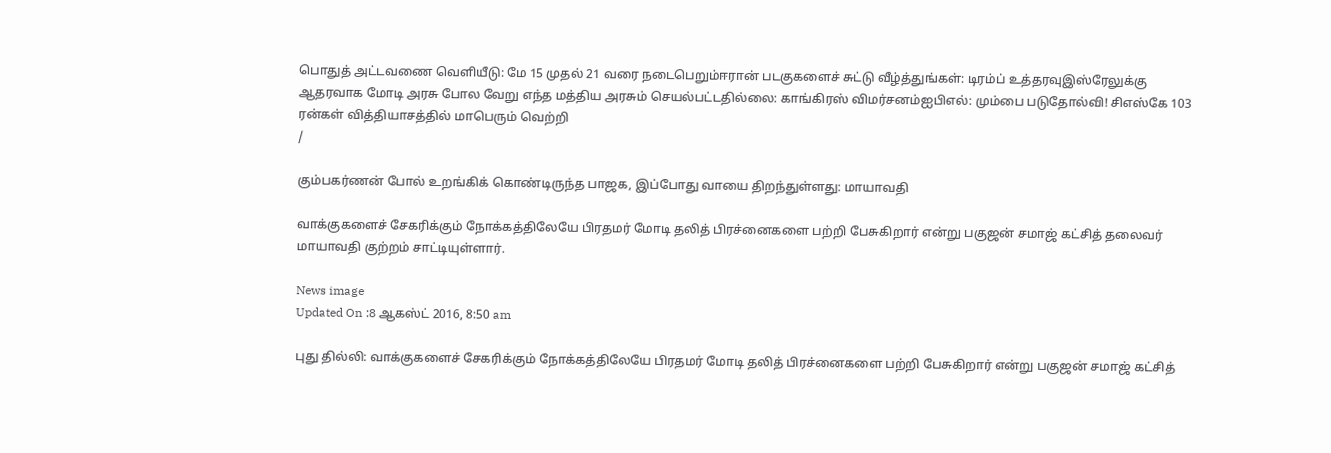பொதுத் அட்டவணை வெளியீடு: மே 15 முதல் 21 வரை நடைபெறும்ஈரான் படகுகளைச் சுட்டு வீழ்த்துங்கள்: டிரம்ப் உத்தரவுஇஸ்ரேலுக்கு ஆதரவாக மோடி அரசு போல வேறு எந்த மத்திய அரசும் செயல்பட்டதில்லை: காங்கிரஸ் விமர்சனம்ஐபிஎல்: மும்பை படுதோல்வி! சிஎஸ்கே 103 ரன்கள் வித்தியாசத்தில் மாபெரும் வெற்றி
/

கும்பகர்ணன் போல் உறங்கிக் கொண்டிருந்த பாஜக, இப்போது வாயை திறந்துள்ளது: மாயாவதி

வாக்குகளைச் சேகரிக்கும் நோக்கத்திலேயே பிரதமர் மோடி தலித் பிரச்னைகளை பற்றி பேசுகிறார் என்று பகுஜன் சமாஜ் கட்சித் தலைவர் மாயாவதி குற்றம் சாட்டியுள்ளார்.

News image
Updated On :8 ஆகஸ்ட் 2016, 8:50 am

புது தில்லி: வாக்குகளைச் சேகரிக்கும் நோக்கத்திலேயே பிரதமர் மோடி தலித் பிரச்னைகளை பற்றி பேசுகிறார் என்று பகுஜன் சமாஜ் கட்சித்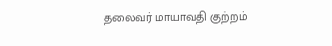தலைவர் மாயாவதி குற்றம்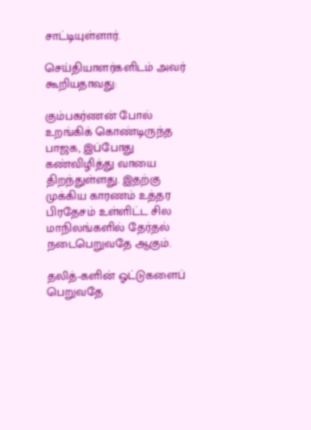சாட்டியுள்ளார்.

செய்தியாளர்களிடம் அவர் கூறியதாவது:

கும்பகர்ணன் போல் உறங்கிக் கொண்டிருந்த பாஜக, இப்போது கண்விழித்து வாயை திறந்துள்ளது. இதற்கு முக்கிய காரணம் உத்தர பிரதேசம் உள்ளிட்ட சில மாநிலங்களில் தேர்தல் நடைபெறுவதே ஆகும்.

தலித்-களின் ஓட்டுகளைப் பெறுவதே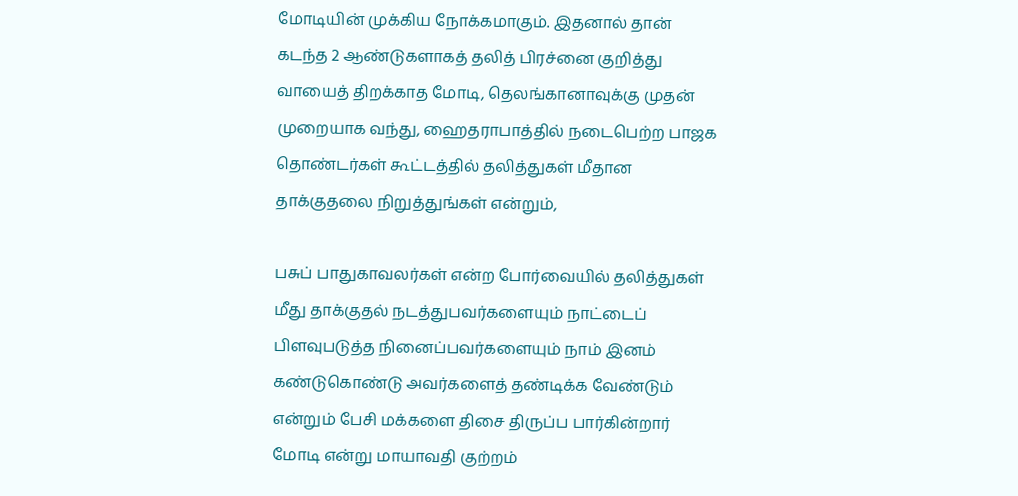மோடியின் முக்கிய நோக்கமாகும். இதனால் தான் கடந்த 2 ஆண்டுகளாகத் தலித் பிரச்னை குறித்து வாயைத் திறக்காத மோடி, தெலங்கானாவுக்கு முதன் முறையாக வந்து, ஹைதராபாத்தில் நடைபெற்ற பாஜக தொண்டர்கள் கூட்டத்தில் தலித்துகள் மீதான தாக்குதலை நிறுத்துங்கள் என்றும்,

பசுப் பாதுகாவலர்கள் என்ற போர்வையில் தலித்துகள் மீது தாக்குதல் நடத்துபவர்களையும் நாட்டைப் பிளவுபடுத்த நினைப்பவர்களையும் நாம் இனம் கண்டுகொண்டு அவர்களைத் தண்டிக்க வேண்டும் என்றும் பேசி மக்களை திசை திருப்ப பார்கின்றார் மோடி என்று மாயாவதி குற்றம்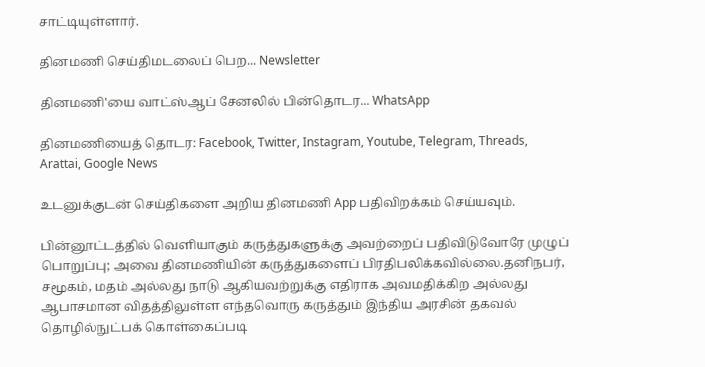சாட்டியுள்ளார்.

தினமணி செய்திமடலைப் பெற... Newsletter

தினமணி'யை வாட்ஸ்ஆப் சேனலில் பின்தொடர... WhatsApp

தினமணியைத் தொடர: Facebook, Twitter, Instagram, Youtube, Telegram, Threads, Arattai, Google News

உடனுக்குடன் செய்திகளை அறிய தினமணி App பதிவிறக்கம் செய்யவும்.

பின்னூட்டத்தில் வெளியாகும் கருத்துகளுக்கு அவற்றைப் பதிவிடுவோரே முழுப் பொறுப்பு; அவை தினமணியின் கருத்துகளைப் பிரதிபலிக்கவில்லை.தனிநபர், சமூகம், மதம் அல்லது நாடு ஆகியவற்றுக்கு எதிராக அவமதிக்கிற அல்லது ஆபாசமான விதத்திலுள்ள எந்தவொரு கருத்தும் இந்திய அரசின் தகவல் தொழில்நுட்பக் கொள்கைப்படி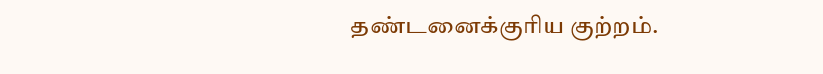தண்டனைக்குரிய குற்றம்.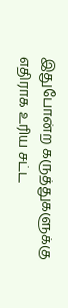இதுபோன்ற கருத்துகளுக்கு எதிராக உரிய சட்ட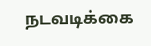நடவடிக்கை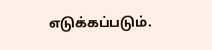எடுக்கப்படும்.